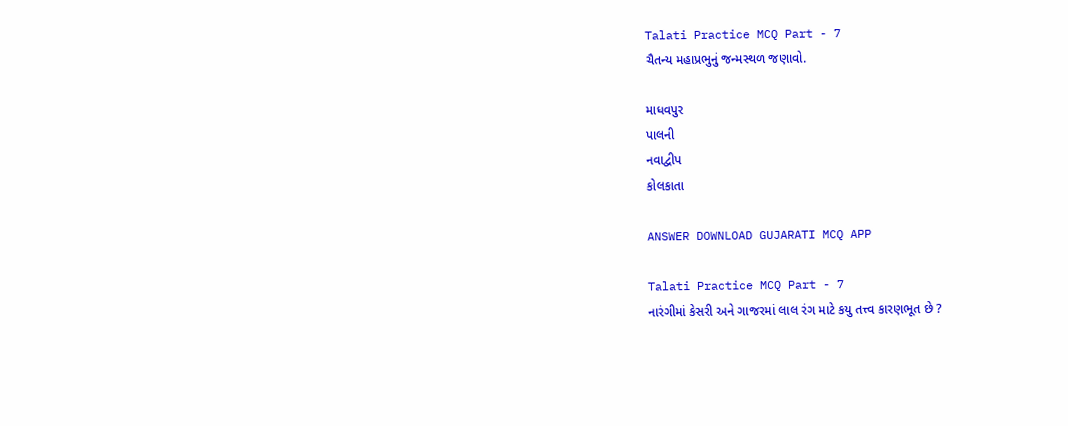Talati Practice MCQ Part - 7
ચૈતન્ય મહાપ્રભુનું જન્મસ્થળ જણાવો.

માધવપુર
પાલની
નવાદ્વીપ
કોલકાતા

ANSWER DOWNLOAD GUJARATI MCQ APP

Talati Practice MCQ Part - 7
નારંગીમાં કેસરી અને ગાજરમાં લાલ રંગ માટે કયુ તત્ત્વ કારણભૂત છે ?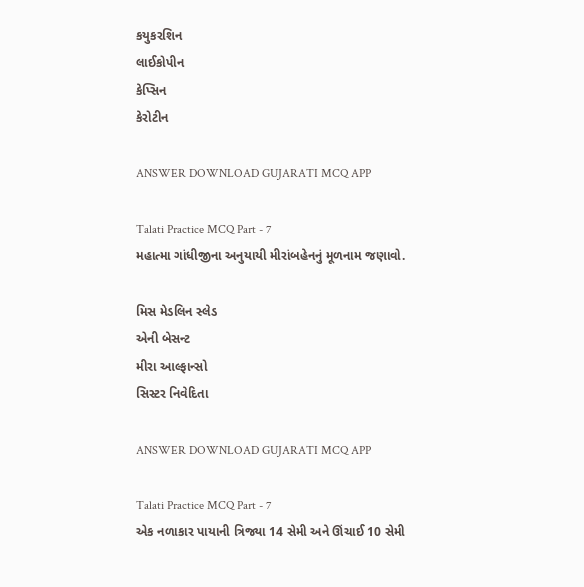કયુકરશિન
લાઈકોપીન
કેપ્સિન
કેરોટીન

ANSWER DOWNLOAD GUJARATI MCQ APP

Talati Practice MCQ Part - 7
મહાત્મા ગાંધીજીના અનુયાયી મીરાંબહેનનું મૂળનામ જણાવો.

મિસ મેડલિન સ્લેડ
એની બેસન્ટ
મીરા આલ્ફાન્સો
સિસ્ટર નિવેદિતા

ANSWER DOWNLOAD GUJARATI MCQ APP

Talati Practice MCQ Part - 7
એક નળાકાર પાયાની ત્રિજ્યા 14 સેમી અને ઊંચાઈ 10 સેમી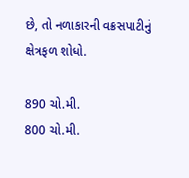છે, તો નળાકારની વક્રસપાટીનું ક્ષેત્રફળ શોધો.

890 ચો.મી.
800 ચો.મી.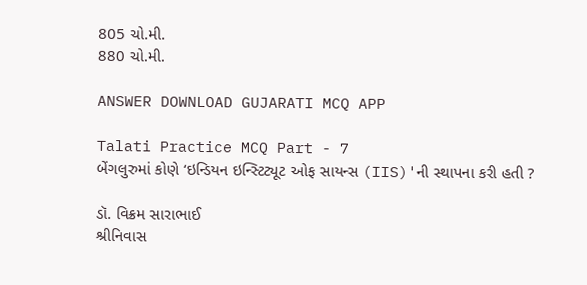805 ચો.મી.
880 ચો.મી.

ANSWER DOWNLOAD GUJARATI MCQ APP

Talati Practice MCQ Part - 7
બેંગલુરુમાં કોણે ‘ઇન્ડિયન ઇન્સ્ટિટ્યૂટ ઓફ સાયન્સ (IIS)'ની સ્થાપના કરી હતી ?

ડૉ. વિક્રમ સારાભાઈ
શ્રીનિવાસ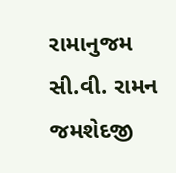રામાનુજમ
સી.વી. રામન
જમશેદજી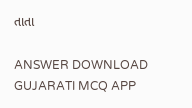તાતા

ANSWER DOWNLOAD GUJARATI MCQ APP